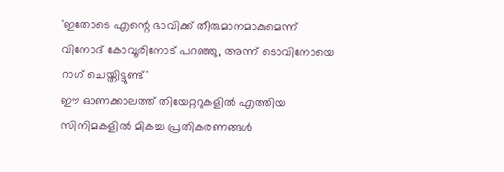'ഇതോടെ എന്റെ ഭാവിക്ക് തീരുമാനമാകുമെന്ന് വിനോദ് കോവൂരിനോട് പറഞ്ഞു, അന്ന് ടൊവിനോയെ റാഗ് ചെയ്തിട്ടുണ്ട്'
ഈ ഓണക്കാലത്ത് തിയേറ്ററുകളിൽ എത്തിയ സിനിമകളിൽ മികച്ച പ്രതികരണങ്ങൾ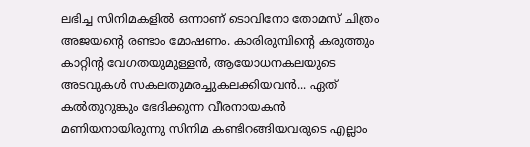ലഭിച്ച സിനിമകളിൽ ഒന്നാണ് ടൊവിനോ തോമസ് ചിത്രം അജയന്റെ രണ്ടാം മോഷണം. കാരിരുമ്പിന്റെ കരുത്തും കാറ്റിൻ്റ വേഗതയുമുള്ളൻ, ആയോധനകലയുടെ അടവുകൾ സകലതുമരച്ചുകലക്കിയവൻ... ഏത് കൽതുറുങ്കും ഭേദിക്കുന്ന വീരനായകൻ മണിയനായിരുന്നു സിനിമ കണ്ടിറങ്ങിയവരുടെ എല്ലാം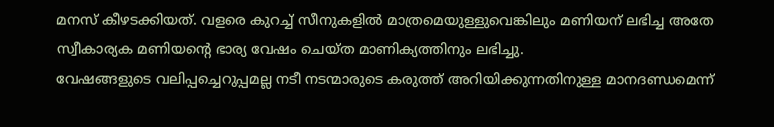മനസ് കീഴടക്കിയത്. വളരെ കുറച്ച് സീനുകളിൽ മാത്രമെയുള്ളുവെങ്കിലും മണിയന് ലഭിച്ച അതേ സ്വീകാര്യക മണിയന്റെ ഭാര്യ വേഷം ചെയ്ത മാണിക്യത്തിനും ലഭിച്ചു.
വേഷങ്ങളുടെ വലിപ്പച്ചെറുപ്പമല്ല നടീ നടന്മാരുടെ കരുത്ത് അറിയിക്കുന്നതിനുള്ള മാനദണ്ഡമെന്ന്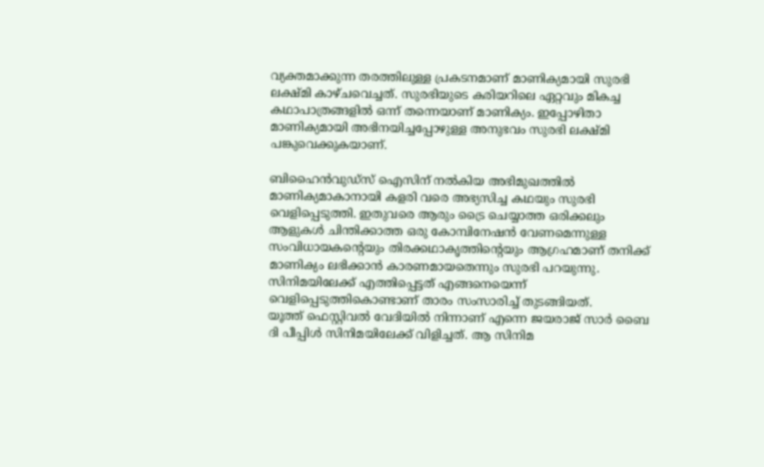വ്യക്തമാക്കുന്ന തരത്തിലുള്ള പ്രകടനമാണ് മാണിക്യമായി സുരഭി ലക്ഷ്മി കാഴ്ചവെച്ചത്. സുരഭിയുടെ കരിയറിലെ ഏറ്റവും മികച്ച കഥാപാത്രങ്ങളിൽ ഒന്ന് തന്നെയാണ് മാണിക്യം. ഇപ്പോഴിതാ മാണിക്യമായി അഭിനയിച്ചപ്പോഴുള്ള അനുഭവം സുരഭി ലക്ഷ്മി പങ്കുവെക്കുകയാണ്.

ബിഹൈൻവുഡ്സ് ഐസിന് നൽകിയ അഭിമുഖത്തിൽ മാണിക്യമാകാനായി കളരി വരെ അഭ്യസിച്ച കഥയും സുരഭി വെളിപ്പെടുത്തി. ഇതുവരെ ആരും ട്രൈ ചെയ്യാത്ത ഒരിക്കലും ആളുകൾ ചിന്തിക്കാത്ത ഒരു കോമ്പിനേഷൻ വേണമെന്നുള്ള സംവിധായകന്റെയും തിരക്കഥാകൃത്തിന്റെയും ആഗ്രഹമാണ് തനിക്ക് മാണിക്യം ലഭിക്കാൻ കാരണമായതെന്നും സുരഭി പറയുന്നു. സിനിമയിലേക്ക് എത്തിപ്പെട്ടത് എങ്ങനെയെന്ന് വെളിപ്പെടുത്തികൊണ്ടാണ് താരം സംസാരിച്ച് തുടങ്ങിയത്.
യൂത്ത് ഫെസ്റ്റിവൽ വേദിയിൽ നിന്നാണ് എന്നെ ജയരാജ് സാർ ബൈ ദി പീപ്പിൾ സിനിമയിലേക്ക് വിളിച്ചത്. ആ സിനിമ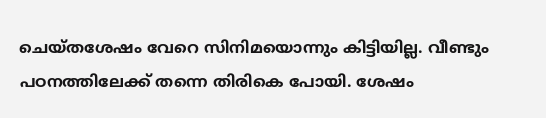ചെയ്തശേഷം വേറെ സിനിമയൊന്നും കിട്ടിയില്ല. വീണ്ടും പഠനത്തിലേക്ക് തന്നെ തിരികെ പോയി. ശേഷം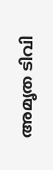അമൃത ടിവി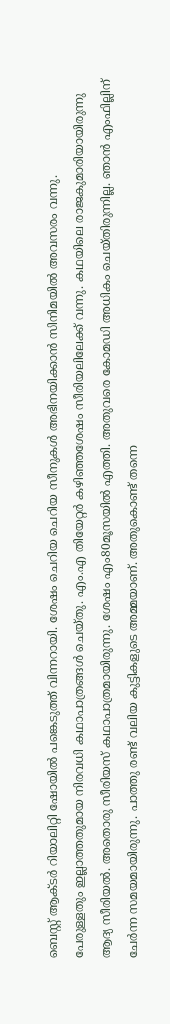ബെസ്റ്റ് ആക്ടർ റിയാലിറ്റി ഷോയിൽ പങ്കെടുത്ത് വിന്നറായി. ശേഷം ചെറിയ ചെറിയ സീനുകൾ അഭിനയിക്കാൻ സിനിമയിൽ അവസരം വന്നു.
പേരുള്ളതും ഇല്ലാത്തതുമായ നിരവധി കഥാപാത്രങ്ങൾ ചെയ്തു. എം.എ തിയേറ്റർ കഴിഞ്ഞശേഷം സീരിയലിലേക്ക് വന്നു. കഥയിലെ രാജകുമാരിയായിരുന്നു ആദ്യ സീരിയൽ. അതൊരു സീരിയസ് കഥാപാത്രമായിരുന്നു. ശേഷം എം80മൂസയിൽ എത്തി. അതുവരെ കോമഡി അധികം ചെയ്തിരുന്നില്ല. ഞാൻ എംഫില്ലിന് ചേർന്ന സമയമായിരുന്നു. പാത്തു രണ്ട് വലിയ കുട്ടികളുടെ അമ്മയാണ്. അതുകൊണ്ട് തന്നെ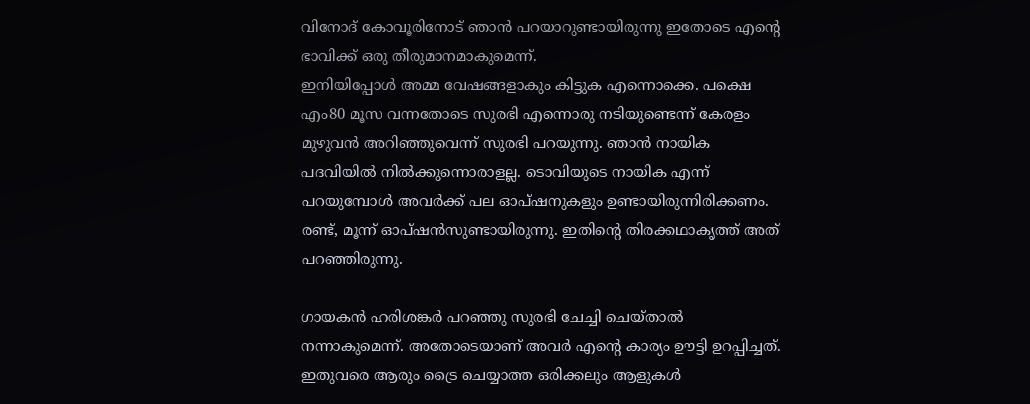വിനോദ് കോവൂരിനോട് ഞാൻ പറയാറുണ്ടായിരുന്നു ഇതോടെ എന്റെ ഭാവിക്ക് ഒരു തീരുമാനമാകുമെന്ന്.
ഇനിയിപ്പോൾ അമ്മ വേഷങ്ങളാകും കിട്ടുക എന്നൊക്കെ. പക്ഷെ എം80 മൂസ വന്നതോടെ സുരഭി എന്നൊരു നടിയുണ്ടെന്ന് കേരളം മുഴുവൻ അറിഞ്ഞുവെന്ന് സുരഭി പറയുന്നു. ഞാൻ നായിക പദവിയിൽ നിൽക്കുന്നൊരാളല്ല. ടൊവിയുടെ നായിക എന്ന് പറയുമ്പോൾ അവർക്ക് പല ഓപ്ഷനുകളും ഉണ്ടായിരുന്നിരിക്കണം. രണ്ട്, മൂന്ന് ഓപ്ഷൻസുണ്ടായിരുന്നു. ഇതിന്റെ തിരക്കഥാകൃത്ത് അത് പറഞ്ഞിരുന്നു.

ഗായകൻ ഹരിശങ്കർ പറഞ്ഞു സുരഭി ചേച്ചി ചെയ്താൽ നന്നാകുമെന്ന്. അതോടെയാണ് അവർ എന്റെ കാര്യം ഊട്ടി ഉറപ്പിച്ചത്. ഇതുവരെ ആരും ട്രൈ ചെയ്യാത്ത ഒരിക്കലും ആളുകൾ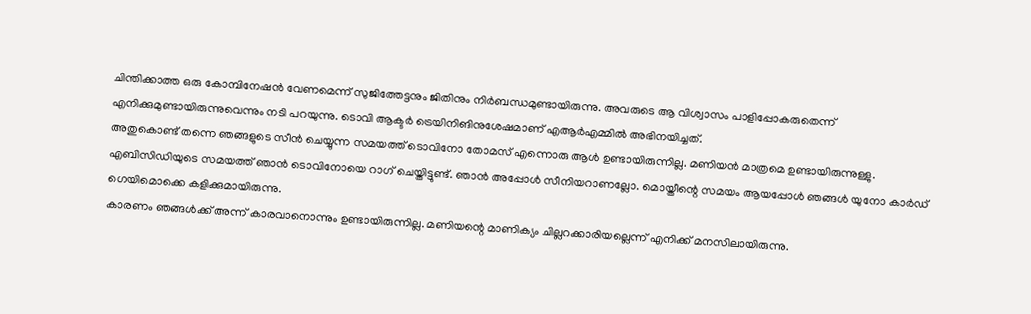ചിന്തിക്കാത്ത ഒരു കോമ്പിനേഷൻ വേണമെന്ന് സുജിത്തേട്ടനും ജിതിനും നിർബന്ധമുണ്ടായിരുന്നു. അവരുടെ ആ വിശ്വാസം പാളിപ്പോകരുതെന്ന് എനിക്കുമുണ്ടായിരുന്നുവെന്നും നടി പറയുന്നു. ടൊവി ആക്ടർ ട്രെയിനിങിനുശേഷമാണ് എആർഎമ്മിൽ അഭിനയിച്ചത്.
അതുകൊണ്ട് തന്നെ ഞങ്ങളുടെ സീൻ ചെയ്യുന്ന സമയത്ത് ടൊവിനോ തോമസ് എന്നൊരു ആൾ ഉണ്ടായിരുന്നില്ല. മണിയൻ മാത്രമെ ഉണ്ടായിരുന്നുള്ളു. എബിസിഡിയുടെ സമയത്ത് ഞാൻ ടൊവിനോയെ റാഗ് ചെയ്തിട്ടുണ്ട്. ഞാൻ അപ്പോൾ സീനിയറാണല്ലോ. മൊയ്തീന്റെ സമയം ആയപ്പോൾ ഞങ്ങൾ യുനോ കാർഡ് ഗെയിമൊക്കെ കളിക്കുമായിരുന്നു.
കാരണം ഞങ്ങൾക്ക് അന്ന് കാരവാനൊന്നും ഉണ്ടായിരുന്നില്ല. മണിയന്റെ മാണിക്യം ചില്ലറക്കാരിയല്ലെന്ന് എനിക്ക് മനസിലായിരുന്നു.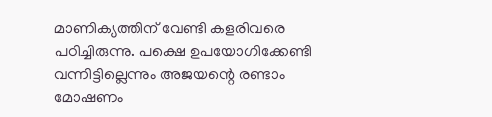മാണിക്യത്തിന് വേണ്ടി കളരിവരെ പഠിച്ചിരുന്നു. പക്ഷെ ഉപയോഗിക്കേണ്ടി വന്നിട്ടില്ലെന്നും അജയന്റെ രണ്ടാം മോഷണം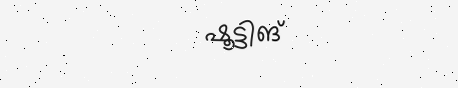ഷൂട്ടിങ്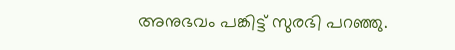അനുഭവം പങ്കിട്ട് സുരഭി പറഞ്ഞു.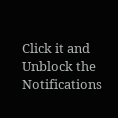Click it and Unblock the Notifications